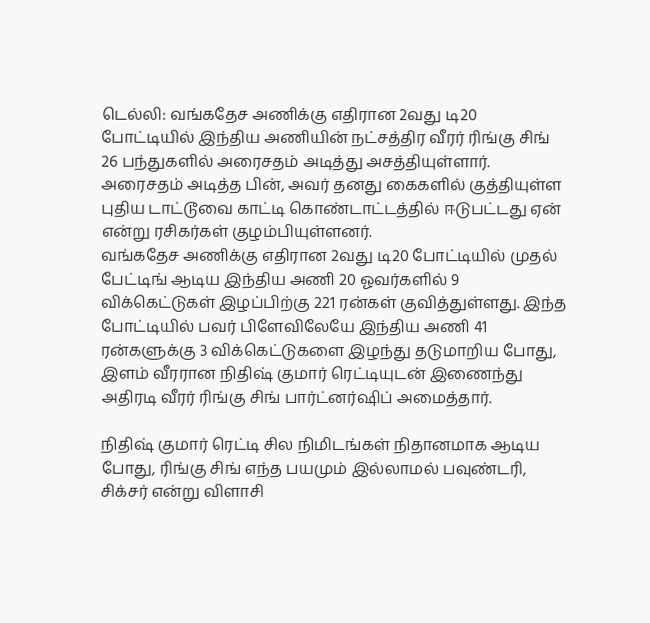டெல்லி: வங்கதேச அணிக்கு எதிரான 2வது டி20 போட்டியில் இந்திய அணியின் நட்சத்திர வீரர் ரிங்கு சிங் 26 பந்துகளில் அரைசதம் அடித்து அசத்தியுள்ளார். அரைசதம் அடித்த பின், அவர் தனது கைகளில் குத்தியுள்ள புதிய டாட்டூவை காட்டி கொண்டாட்டத்தில் ஈடுபட்டது ஏன் என்று ரசிகர்கள் குழம்பியுள்ளனர்.
வங்கதேச அணிக்கு எதிரான 2வது டி20 போட்டியில் முதல் பேட்டிங் ஆடிய இந்திய அணி 20 ஓவர்களில் 9 விக்கெட்டுகள் இழப்பிற்கு 221 ரன்கள் குவித்துள்ளது. இந்த போட்டியில் பவர் பிளேவிலேயே இந்திய அணி 41 ரன்களுக்கு 3 விக்கெட்டுகளை இழந்து தடுமாறிய போது, இளம் வீரரான நிதிஷ் குமார் ரெட்டியுடன் இணைந்து அதிரடி வீரர் ரிங்கு சிங் பார்ட்னர்ஷிப் அமைத்தார்.

நிதிஷ் குமார் ரெட்டி சில நிமிடங்கள் நிதானமாக ஆடிய போது, ரிங்கு சிங் எந்த பயமும் இல்லாமல் பவுண்டரி, சிக்சர் என்று விளாசி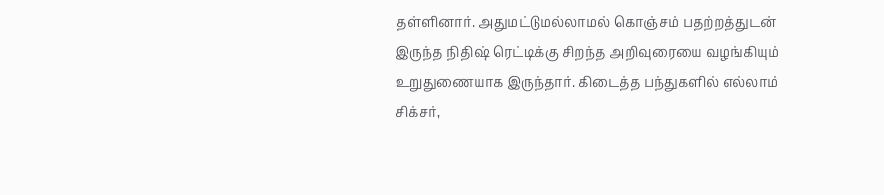தள்ளினார். அதுமட்டுமல்லாமல் கொஞ்சம் பதற்றத்துடன் இருந்த நிதிஷ் ரெட்டிக்கு சிறந்த அறிவுரையை வழங்கியும் உறுதுணையாக இருந்தார். கிடைத்த பந்துகளில் எல்லாம் சிக்சர்,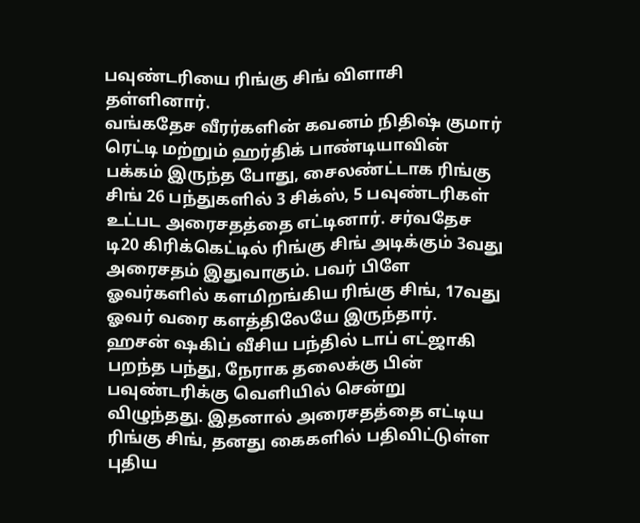பவுண்டரியை ரிங்கு சிங் விளாசி தள்ளினார்.
வங்கதேச வீரர்களின் கவனம் நிதிஷ் குமார் ரெட்டி மற்றும் ஹர்திக் பாண்டியாவின் பக்கம் இருந்த போது, சைலண்ட்டாக ரிங்கு சிங் 26 பந்துகளில் 3 சிக்ஸ், 5 பவுண்டரிகள் உட்பட அரைசதத்தை எட்டினார். சர்வதேச டி20 கிரிக்கெட்டில் ரிங்கு சிங் அடிக்கும் 3வது அரைசதம் இதுவாகும். பவர் பிளே ஓவர்களில் களமிறங்கிய ரிங்கு சிங், 17வது ஓவர் வரை களத்திலேயே இருந்தார்.
ஹசன் ஷகிப் வீசிய பந்தில் டாப் எட்ஜாகி பறந்த பந்து, நேராக தலைக்கு பின் பவுண்டரிக்கு வெளியில் சென்று விழுந்தது. இதனால் அரைசதத்தை எட்டிய ரிங்கு சிங், தனது கைகளில் பதிவிட்டுள்ள புதிய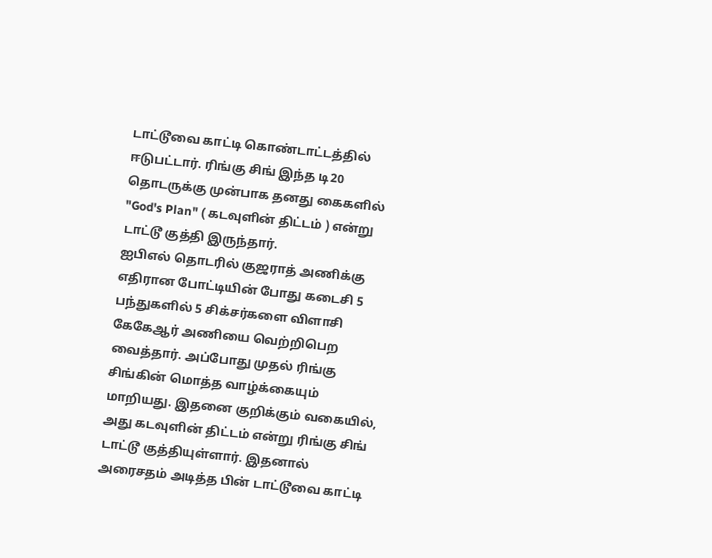டாட்டூவை காட்டி கொண்டாட்டத்தில் ஈடுபட்டார். ரிங்கு சிங் இந்த டி20 தொடருக்கு முன்பாக தனது கைகளில் "God's Plan" ( கடவுளின் திட்டம் ) என்று டாட்டூ குத்தி இருந்தார்.
ஐபிஎல் தொடரில் குஜராத் அணிக்கு எதிரான போட்டியின் போது கடைசி 5 பந்துகளில் 5 சிக்சர்களை விளாசி கேகேஆர் அணியை வெற்றிபெற வைத்தார். அப்போது முதல் ரிங்கு சிங்கின் மொத்த வாழ்க்கையும் மாறியது. இதனை குறிக்கும் வகையில், அது கடவுளின் திட்டம் என்று ரிங்கு சிங் டாட்டூ குத்தியுள்ளார். இதனால் அரைசதம் அடித்த பின் டாட்டூவை காட்டி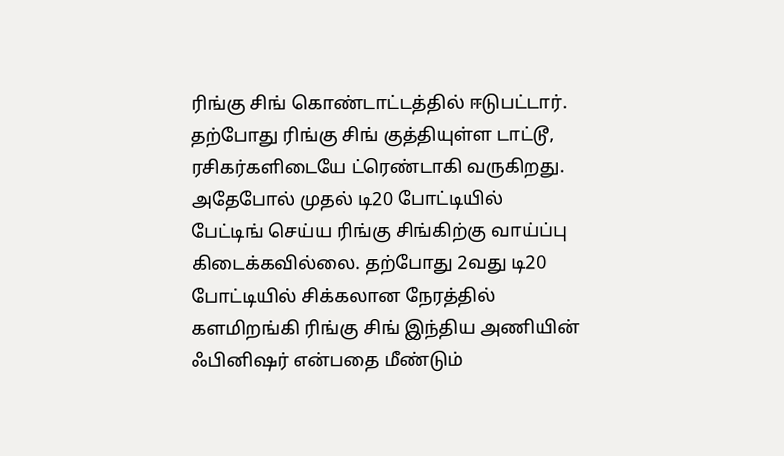ரிங்கு சிங் கொண்டாட்டத்தில் ஈடுபட்டார்.
தற்போது ரிங்கு சிங் குத்தியுள்ள டாட்டூ, ரசிகர்களிடையே ட்ரெண்டாகி வருகிறது. அதேபோல் முதல் டி20 போட்டியில் பேட்டிங் செய்ய ரிங்கு சிங்கிற்கு வாய்ப்பு கிடைக்கவில்லை. தற்போது 2வது டி20 போட்டியில் சிக்கலான நேரத்தில் களமிறங்கி ரிங்கு சிங் இந்திய அணியின் ஃபினிஷர் என்பதை மீண்டும்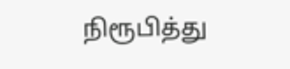நிரூபித்து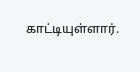காட்டியுள்ளார்.